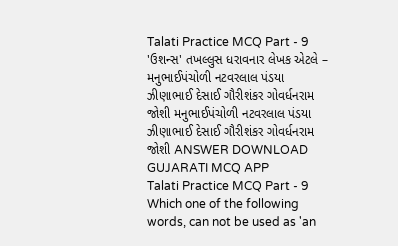Talati Practice MCQ Part - 9 'ઉશન્સ' તખલ્લુસ ધરાવનાર લેખક એટલે – મનુભાઈપંચોળી નટવરલાલ પંડયા ઝીણાભાઈ દેસાઈ ગૌરીશંકર ગોવર્ધનરામ જોશી મનુભાઈપંચોળી નટવરલાલ પંડયા ઝીણાભાઈ દેસાઈ ગૌરીશંકર ગોવર્ધનરામ જોશી ANSWER DOWNLOAD GUJARATI MCQ APP
Talati Practice MCQ Part - 9 Which one of the following words, can not be used as 'an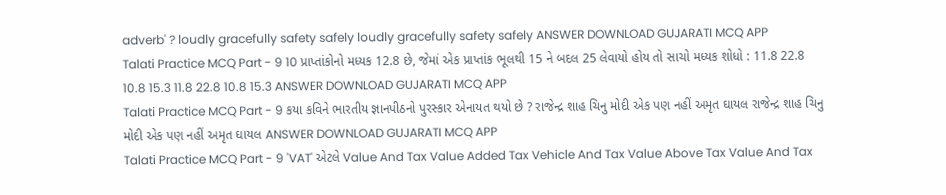adverb' ? loudly gracefully safety safely loudly gracefully safety safely ANSWER DOWNLOAD GUJARATI MCQ APP
Talati Practice MCQ Part - 9 10 પ્રાપ્તાંકોનો મધ્યક 12.8 છે, જેમાં એક પ્રાપ્તાંક ભૂલથી 15 ને બદલ 25 લેવાયો હોય તો સાચો મધ્યક શોધો : 11.8 22.8 10.8 15.3 11.8 22.8 10.8 15.3 ANSWER DOWNLOAD GUJARATI MCQ APP
Talati Practice MCQ Part - 9 કયા કવિને ભારતીય જ્ઞાનપીઠનો પુરસ્કાર એનાયત થયો છે ? રાજેન્દ્ર શાહ ચિનુ મોદી એક પણ નહીં અમૃત ઘાયલ રાજેન્દ્ર શાહ ચિનુ મોદી એક પણ નહીં અમૃત ઘાયલ ANSWER DOWNLOAD GUJARATI MCQ APP
Talati Practice MCQ Part - 9 'VAT' એટલે Value And Tax Value Added Tax Vehicle And Tax Value Above Tax Value And Tax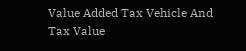Value Added Tax Vehicle And Tax Value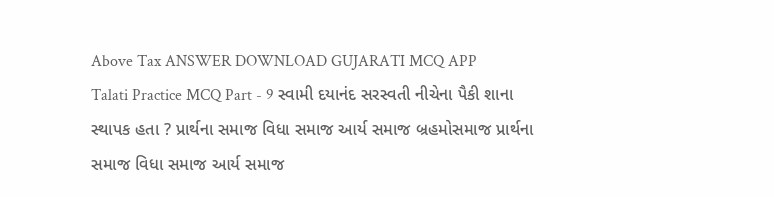Above Tax ANSWER DOWNLOAD GUJARATI MCQ APP
Talati Practice MCQ Part - 9 સ્વામી દયાનંદ સરસ્વતી નીચેના પૈકી શાના સ્થાપક હતા ? પ્રાર્થના સમાજ વિધા સમાજ આર્ય સમાજ બ્રહમોસમાજ પ્રાર્થના સમાજ વિધા સમાજ આર્ય સમાજ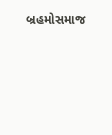બ્રહમોસમાજ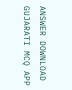ANSWER DOWNLOAD GUJARATI MCQ APP